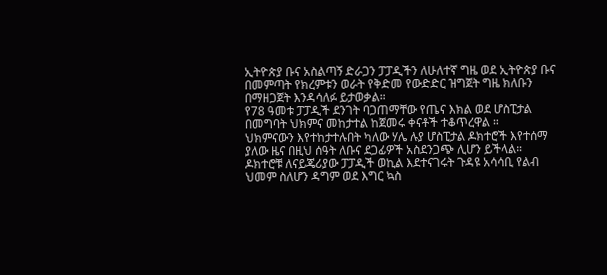ኢትዮጵያ ቡና አስልጣኝ ድራጋን ፓፓዲችን ለሁለተኛ ግዜ ወደ ኢትዮጵያ ቡና በመምጣት የክረምቱን ወራት የቅድመ የውድድር ዝግጀት ግዜ ክለቡን በማዘጋጀት እንዳሳለፉ ይታወቃል።
የ78 ዓመቱ ፓፓዲች ደንገት ባጋጠማቸው የጤና እክል ወደ ሆስፒታል በመግባት ህክምና መከታተል ከጀመሩ ቀናቶች ተቆጥረዋል ።
ህክምናውን እየተከታተሉበት ካለው ሃሌ ሉያ ሆስፒታል ዶክተሮች እየተሰማ ያለው ዜና በዚህ ሰዓት ለቡና ደጋፊዎች አስደንጋጭ ሊሆን ይችላል።
ዶክተሮቹ ለናይጄሪያው ፓፓዲች ወኪል እደተናገሩት ጉዳዩ አሳሳቢ የልብ ህመም ስለሆን ዳግም ወደ እግር ኳስ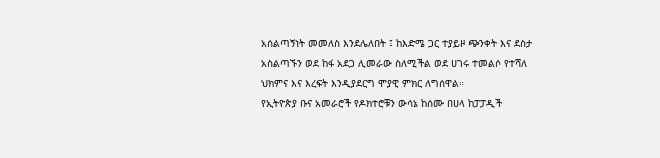አሰልጣኝነት መመለስ እንደሌለበት ፤ ከእድሜ ጋር ተያይዞ ጭንቀት እና ደስታ አስልጣኙን ወደ ከፋ አደጋ ሊመራው ስለሚችል ወደ ሀገሩ ተመልሶ የተሻለ ህክምና እና እረፍት እንዲያደርግ ሞያዊ ምክር ለግሰዋል።
የኢትዮጵያ ቡና አመራሮች የዶክተሮቹን ውሳኔ ከሰሙ በሀላ ከፓፓዲች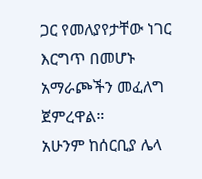ጋር የመለያየታቸው ነገር እርግጥ በመሆኑ አማራጮችን መፈለግ ጀምረዋል።
አሁንም ከሰርቢያ ሌላ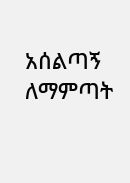አሰልጣኝ ለማምጣት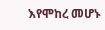እየሞከረ መሆኑ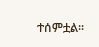ተሰምቷል፡፡